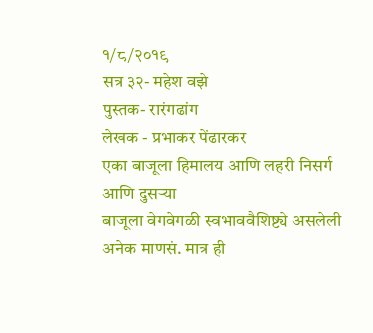१/८/२०१९
सत्र ३२- महेश वझे
पुस्तक- रारंगढांग
लेखक - प्रभाकर पेंढारकर
एका बाजूला हिमालय आणि लहरी निसर्ग आणि दुसऱ्या
बाजूला वेगवेगळी स्वभाववैशिष्ट्ये असलेली अनेक माणसं. मात्र ही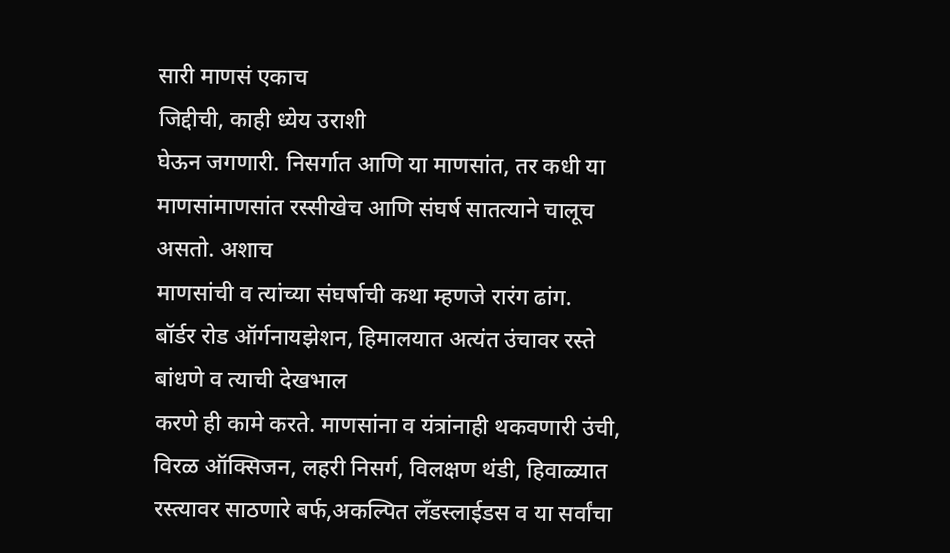सारी माणसं एकाच
जिद्दीची, काही ध्येय उराशी
घेऊन जगणारी. निसर्गात आणि या माणसांत, तर कधी या माणसांमाणसांत रस्सीखेच आणि संघर्ष सातत्याने चालूच असतो. अशाच
माणसांची व त्यांच्या संघर्षाची कथा म्हणजे रारंग ढांग.
बॉर्डर रोड ऑर्गनायझेशन, हिमालयात अत्यंत उंचावर रस्ते बांधणे व त्याची देखभाल
करणे ही कामे करते. माणसांना व यंत्रांनाही थकवणारी उंची, विरळ ऑक्सिजन, लहरी निसर्ग, विलक्षण थंडी, हिवाळ्यात रस्त्यावर साठणारे बर्फ,अकल्पित लॅंडस्लाईडस व या सर्वांचा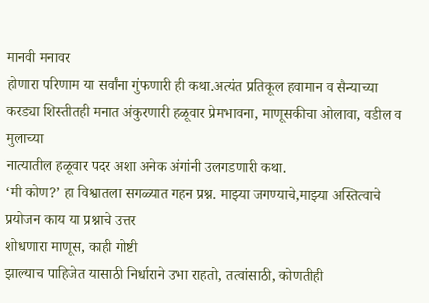मानवी मनावर
होणारा परिणाम या सर्वांना गुंफणारी ही कथा.अत्यंत प्रतिकूल हवामान व सैन्याच्या
करड्या शिस्तीतही मनात अंकुरणारी हळूवार प्रेमभावना, माणूसकीचा ओलावा, वडील व मुलाच्या
नात्यातील हळूवार पदर अशा अनेक अंगांनी उलगडणारी कथा.
‘मी कोण?’ हा विश्वातला सगळ्यात गहन प्रश्न. माझ्या जगण्याचे,माझ्या अस्तित्वाचे प्रयोजन काय या प्रश्नाचे उत्तर
शोधणारा माणूस, काही गोष्टी
झाल्याच पाहिजेत यासाठी निर्धाराने उभा राहतो, तत्वांसाठी, कोणतीही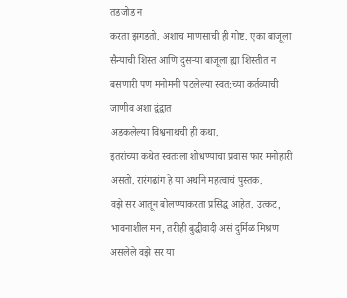तडजोड न
करता झगडतो. अशाच माणसाची ही गोष्ट. एका बाजूला सैन्याची शिस्त आणि दुसऱ्या बाजूला ह्या शिस्तीत न बसणारी पण मनोमनी पटलेल्या स्वत:च्या कर्तव्याची जाणीव अशा द्वंद्वात
अडकलेल्या विश्वनाथची ही कथा.
इतरांच्या कथेत स्वतःला शोधण्याचा प्रवास फार मनोहारी
असतो. रारंगढांग हे या अर्थाने महत्वाचं पुस्तक.
वझे सर आतून बोलण्याकरता प्रसिद्ध आहेत. उत्कट, भावनाशील मन, तरीही बुद्धीवादी असं दुर्मिळ मिश्रण असलेले वझे सर या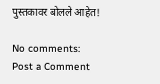पुस्तकावर बोलले आहेत!

No comments:
Post a Comment